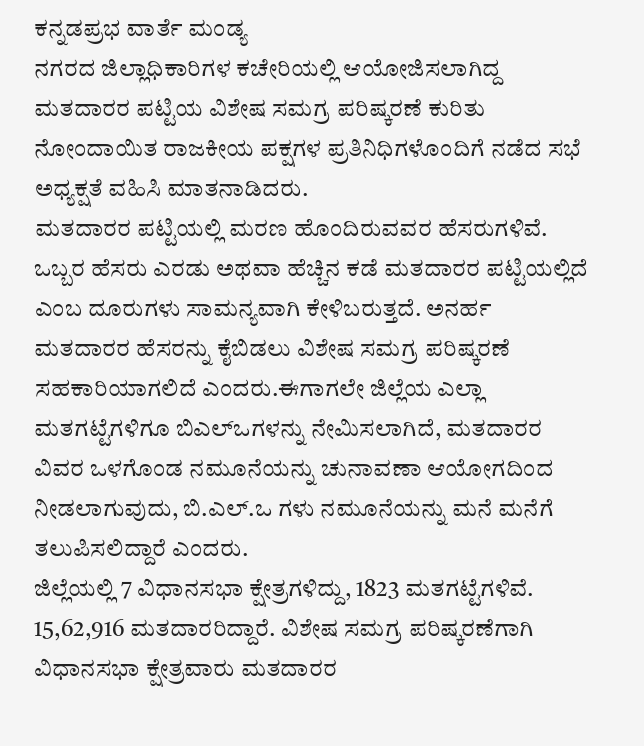ಕನ್ನಡಪ್ರಭ ವಾರ್ತೆ ಮಂಡ್ಯ
ನಗರದ ಜಿಲ್ಲಾಧಿಕಾರಿಗಳ ಕಚೇರಿಯಲ್ಲಿ ಆಯೋಜಿಸಲಾಗಿದ್ದ ಮತದಾರರ ಪಟ್ಟಿಯ ವಿಶೇಷ ಸಮಗ್ರ ಪರಿಷ್ಕರಣೆ ಕುರಿತು ನೋಂದಾಯಿತ ರಾಜಕೀಯ ಪಕ್ಷಗಳ ಪ್ರತಿನಿಧಿಗಳೊಂದಿಗೆ ನಡೆದ ಸಭೆ ಅಧ್ಯಕ್ಷತೆ ವಹಿಸಿ ಮಾತನಾಡಿದರು.
ಮತದಾರರ ಪಟ್ಟಿಯಲ್ಲಿ ಮರಣ ಹೊಂದಿರುವವರ ಹೆಸರುಗಳಿವೆ. ಒಬ್ಬರ ಹೆಸರು ಎರಡು ಅಥವಾ ಹೆಚ್ಚಿನ ಕಡೆ ಮತದಾರರ ಪಟ್ಟಿಯಲ್ಲಿದೆ ಎಂಬ ದೂರುಗಳು ಸಾಮನ್ಯವಾಗಿ ಕೇಳಿಬರುತ್ತದೆ. ಅನರ್ಹ ಮತದಾರರ ಹೆಸರನ್ನು ಕೈಬಿಡಲು ವಿಶೇಷ ಸಮಗ್ರ ಪರಿಷ್ಕರಣೆ ಸಹಕಾರಿಯಾಗಲಿದೆ ಎಂದರು.ಈಗಾಗಲೇ ಜಿಲ್ಲೆಯ ಎಲ್ಲಾ ಮತಗಟ್ಟೆಗಳಿಗೂ ಬಿಎಲ್ಒಗಳನ್ನು ನೇಮಿಸಲಾಗಿದೆ, ಮತದಾರರ ವಿವರ ಒಳಗೊಂಡ ನಮೂನೆಯನ್ನು ಚುನಾವಣಾ ಆಯೋಗದಿಂದ ನೀಡಲಾಗುವುದು, ಬಿ.ಎಲ್.ಒ ಗಳು ನಮೂನೆಯನ್ನು ಮನೆ ಮನೆಗೆ ತಲುಪಿಸಲಿದ್ದಾರೆ ಎಂದರು.
ಜಿಲ್ಲೆಯಲ್ಲಿ 7 ವಿಧಾನಸಭಾ ಕ್ಷೇತ್ರಗಳಿದ್ದು, 1823 ಮತಗಟ್ಟೆಗಳಿವೆ. 15,62,916 ಮತದಾರರಿದ್ದಾರೆ. ವಿಶೇಷ ಸಮಗ್ರ ಪರಿಷ್ಕರಣೆಗಾಗಿ ವಿಧಾನಸಭಾ ಕ್ಷೇತ್ರವಾರು ಮತದಾರರ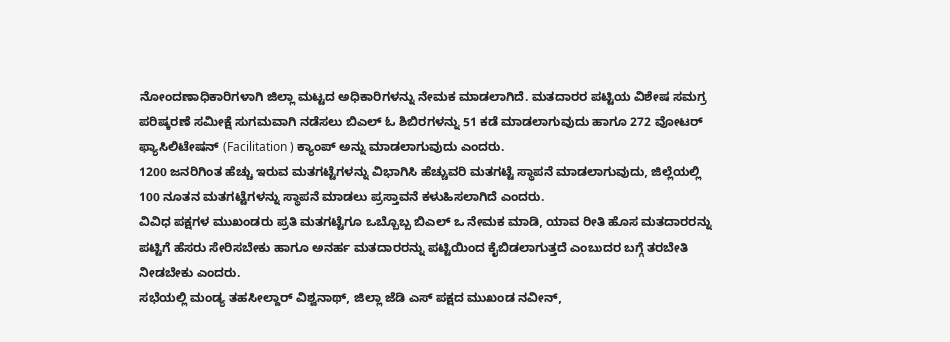ನೋಂದಣಾಧಿಕಾರಿಗಳಾಗಿ ಜಿಲ್ಲಾ ಮಟ್ಟದ ಅಧಿಕಾರಿಗಳನ್ನು ನೇಮಕ ಮಾಡಲಾಗಿದೆ. ಮತದಾರರ ಪಟ್ಟಿಯ ವಿಶೇಷ ಸಮಗ್ರ ಪರಿಷ್ಕರಣೆ ಸಮೀಕ್ಷೆ ಸುಗಮವಾಗಿ ನಡೆಸಲು ಬಿಎಲ್ ಓ ಶಿಬಿರಗಳನ್ನು 51 ಕಡೆ ಮಾಡಲಾಗುವುದು ಹಾಗೂ 272 ವೋಟರ್ ಫ್ಯಾಸಿಲಿಟೇಷನ್ (Facilitation ) ಕ್ಯಾಂಪ್ ಅನ್ನು ಮಾಡಲಾಗುವುದು ಎಂದರು.
1200 ಜನರಿಗಿಂತ ಹೆಚ್ಚು ಇರುವ ಮತಗಟ್ಟೆಗಳನ್ನು ವಿಭಾಗಿಸಿ ಹೆಚ್ಚುವರಿ ಮತಗಟ್ಟೆ ಸ್ಥಾಪನೆ ಮಾಡಲಾಗುವುದು, ಜಿಲ್ಲೆಯಲ್ಲಿ 100 ನೂತನ ಮತಗಟ್ಟೆಗಳನ್ನು ಸ್ಥಾಪನೆ ಮಾಡಲು ಪ್ರಸ್ತಾವನೆ ಕಳುಹಿಸಲಾಗಿದೆ ಎಂದರು.
ವಿವಿಧ ಪಕ್ಷಗಳ ಮುಖಂಡರು ಪ್ರತಿ ಮತಗಟ್ಟೆಗೂ ಒಬ್ಬೊಬ್ಬ ಬಿಎಲ್ ಒ ನೇಮಕ ಮಾಡಿ, ಯಾವ ರೀತಿ ಹೊಸ ಮತದಾರರನ್ನು ಪಟ್ಟಿಗೆ ಹೆಸರು ಸೇರಿಸಬೇಕು ಹಾಗೂ ಅನರ್ಹ ಮತದಾರರನ್ನು ಪಟ್ಟಿಯಿಂದ ಕೈಬಿಡಲಾಗುತ್ತದೆ ಎಂಬುದರ ಬಗ್ಗೆ ತರಬೇತಿ ನೀಡಬೇಕು ಎಂದರು.
ಸಭೆಯಲ್ಲಿ ಮಂಡ್ಯ ತಹಸೀಲ್ದಾರ್ ವಿಶ್ವನಾಥ್, ಜಿಲ್ಲಾ ಜೆಡಿ ಎಸ್ ಪಕ್ಷದ ಮುಖಂಡ ನವೀನ್,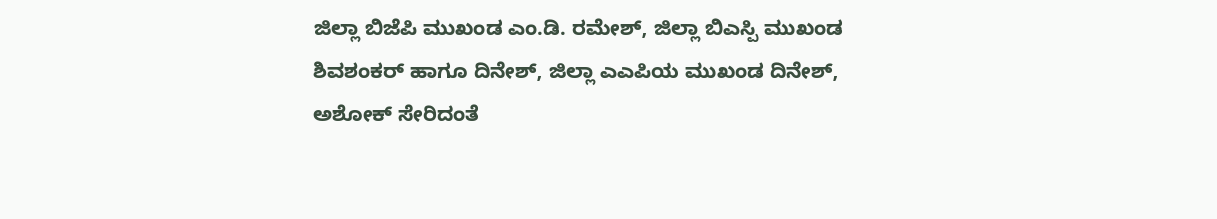ಜಿಲ್ಲಾ ಬಿಜೆಪಿ ಮುಖಂಡ ಎಂ.ಡಿ. ರಮೇಶ್, ಜಿಲ್ಲಾ ಬಿಎಸ್ಪಿ ಮುಖಂಡ ಶಿವಶಂಕರ್ ಹಾಗೂ ದಿನೇಶ್, ಜಿಲ್ಲಾ ಎಎಪಿಯ ಮುಖಂಡ ದಿನೇಶ್, ಅಶೋಕ್ ಸೇರಿದಂತೆ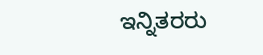ಇನ್ನಿತರರು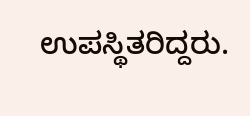ಉಪಸ್ಥಿತರಿದ್ದರು.